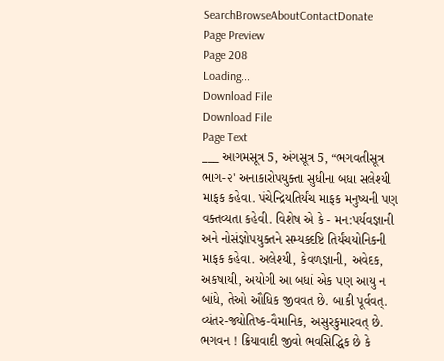SearchBrowseAboutContactDonate
Page Preview
Page 208
Loading...
Download File
Download File
Page Text
___ આગમસૂત્ર 5, અંગસૂત્ર 5, “ભગવતીસૂત્ર ભાગ-૨' અનાકારોપયુક્તા સુધીના બધા સલેશ્યી માફક કહેવા. પંચેન્દ્રિયતિર્યંચ માફક મનુષ્યની પણ વક્તવ્યતા કહેવી. વિશેષ એ કે - મન:પર્યવજ્ઞાની અને નોસંજ્ઞોપયુક્તને સમ્યક્દષ્ટિ તિર્યંચયોનિકની માફક કહેવા. અલેશ્યી, કેવળજ્ઞાની, અવેદક, અકષાયી, અયોગી આ બધાં એક પણ આયુ ન બાંધે, તેઓ ઔધિક જીવવત છે. બાકી પૂર્વવત્. વ્યંતર-જ્યોતિષ્ક-વૈમાનિક, અસુરકુમારવત્ છે. ભગવન ! ક્રિયાવાદી જીવો ભવસિદ્ધિક છે કે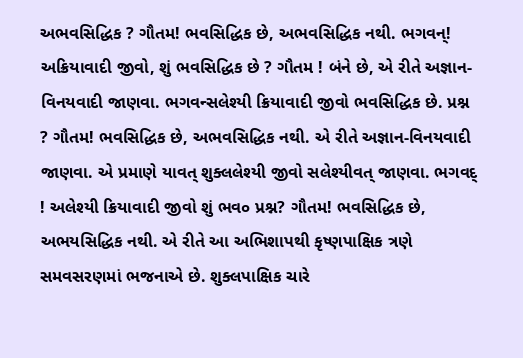અભવસિદ્ધિક ? ગૌતમ! ભવસિદ્ધિક છે, અભવસિદ્ધિક નથી. ભગવન્! અક્રિયાવાદી જીવો, શું ભવસિદ્ધિક છે ? ગૌતમ ! બંને છે, એ રીતે અજ્ઞાન-વિનયવાદી જાણવા. ભગવન્સલેશ્યી ક્રિયાવાદી જીવો ભવસિદ્ધિક છે. પ્રશ્ન ? ગૌતમ! ભવસિદ્ધિક છે, અભવસિદ્ધિક નથી. એ રીતે અજ્ઞાન-વિનયવાદી જાણવા. એ પ્રમાણે યાવત્ શુક્લલેશ્યી જીવો સલેશ્યીવત્ જાણવા. ભગવદ્ ! અલેશ્યી ક્રિયાવાદી જીવો શું ભવ૦ પ્રશ્ન? ગૌતમ! ભવસિદ્ધિક છે, અભયસિદ્ધિક નથી. એ રીતે આ અભિશાપથી કૃષ્ણપાક્ષિક ત્રણે સમવસરણમાં ભજનાએ છે. શુક્લપાક્ષિક ચારે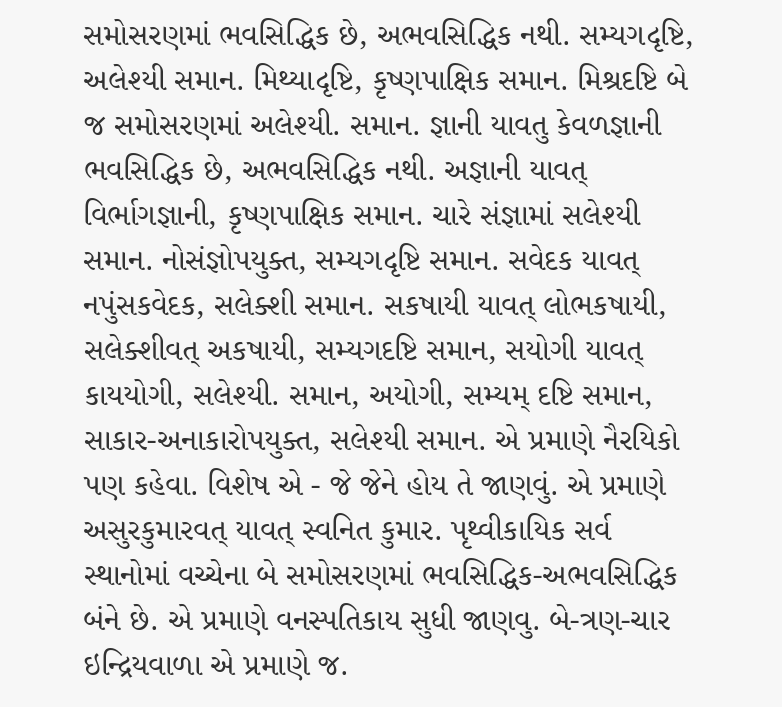સમોસરણમાં ભવસિદ્ધિક છે, અભવસિદ્ધિક નથી. સમ્યગદૃષ્ટિ, અલેશ્યી સમાન. મિથ્યાદૃષ્ટિ, કૃષ્ણપાક્ષિક સમાન. મિશ્રદષ્ટિ બે જ સમોસરણમાં અલેશ્યી. સમાન. જ્ઞાની યાવતુ કેવળજ્ઞાની ભવસિદ્ધિક છે, અભવસિદ્ધિક નથી. અજ્ઞાની યાવત્ વિર્ભાગજ્ઞાની, કૃષ્ણપાક્ષિક સમાન. ચારે સંજ્ઞામાં સલેશ્યી સમાન. નોસંજ્ઞોપયુક્ત, સમ્યગદૃષ્ટિ સમાન. સવેદક યાવત્ નપુંસકવેદક, સલેક્શી સમાન. સકષાયી યાવત્ લોભકષાયી, સલેક્શીવત્ અકષાયી, સમ્યગદષ્ટિ સમાન, સયોગી યાવત્ કાયયોગી, સલેશ્યી. સમાન, અયોગી, સમ્યમ્ દષ્ટિ સમાન, સાકાર-અનાકારોપયુક્ત, સલેશ્યી સમાન. એ પ્રમાણે નૈરયિકો પણ કહેવા. વિશેષ એ - જે જેને હોય તે જાણવું. એ પ્રમાણે અસુરકુમારવત્ યાવત્ સ્વનિત કુમાર. પૃથ્વીકાયિક સર્વ સ્થાનોમાં વચ્ચેના બે સમોસરણમાં ભવસિદ્ધિક-અભવસિદ્ધિક બંને છે. એ પ્રમાણે વનસ્પતિકાય સુધી જાણવુ. બે-ત્રણ-ચાર ઇન્દ્રિયવાળા એ પ્રમાણે જ.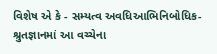વિશેષ એ કે - સમ્યત્વ અવધિઆભિનિબોધિક-શ્રુતજ્ઞાનમાં આ વચ્ચેના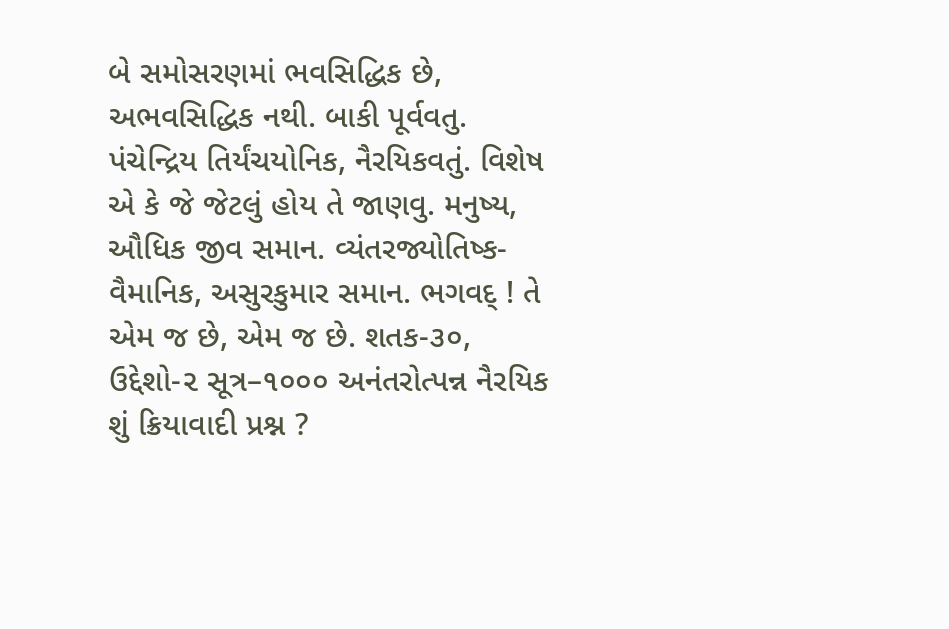બે સમોસરણમાં ભવસિદ્ધિક છે, અભવસિદ્ધિક નથી. બાકી પૂર્વવતુ. પંચેન્દ્રિય તિર્યંચયોનિક, નૈરયિકવતું. વિશેષ એ કે જે જેટલું હોય તે જાણવુ. મનુષ્ય, ઔધિક જીવ સમાન. વ્યંતરજ્યોતિષ્ક-વૈમાનિક, અસુરકુમાર સમાન. ભગવદ્ ! તે એમ જ છે, એમ જ છે. શતક-૩૦, ઉદ્દેશો-૨ સૂત્ર–૧૦૦૦ અનંતરોત્પન્ન નૈરયિક શું ક્રિયાવાદી પ્રશ્ન ?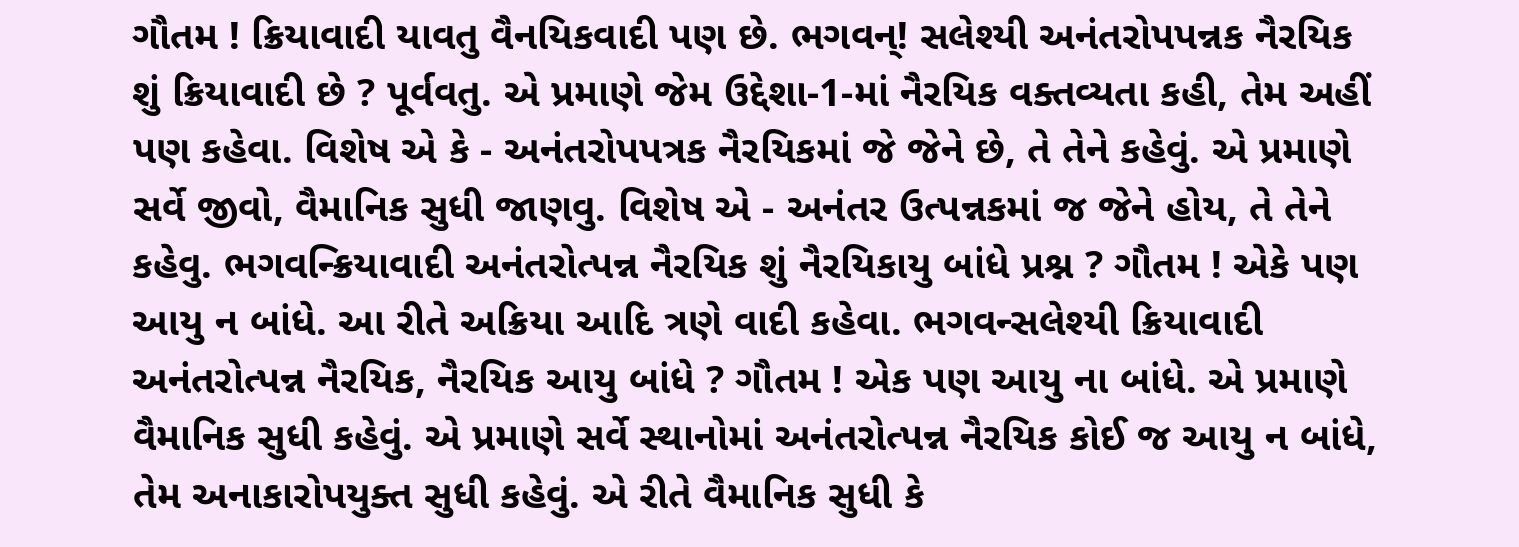ગૌતમ ! ક્રિયાવાદી યાવતુ વૈનયિકવાદી પણ છે. ભગવન્! સલેશ્યી અનંતરોપપન્નક નૈરયિક શું ક્રિયાવાદી છે ? પૂર્વવતુ. એ પ્રમાણે જેમ ઉદ્દેશા-1-માં નૈરયિક વક્તવ્યતા કહી, તેમ અહીં પણ કહેવા. વિશેષ એ કે - અનંતરોપપત્રક નૈરયિકમાં જે જેને છે, તે તેને કહેવું. એ પ્રમાણે સર્વે જીવો, વૈમાનિક સુધી જાણવુ. વિશેષ એ - અનંતર ઉત્પન્નકમાં જ જેને હોય, તે તેને કહેવુ. ભગવન્ક્રિયાવાદી અનંતરોત્પન્ન નૈરયિક શું નૈરયિકાયુ બાંધે પ્રશ્ન ? ગૌતમ ! એકે પણ આયુ ન બાંધે. આ રીતે અક્રિયા આદિ ત્રણે વાદી કહેવા. ભગવન્સલેશ્યી ક્રિયાવાદી અનંતરોત્પન્ન નૈરયિક, નૈરયિક આયુ બાંધે ? ગૌતમ ! એક પણ આયુ ના બાંધે. એ પ્રમાણે વૈમાનિક સુધી કહેવું. એ પ્રમાણે સર્વે સ્થાનોમાં અનંતરોત્પન્ન નૈરયિક કોઈ જ આયુ ન બાંધે, તેમ અનાકારોપયુક્ત સુધી કહેવું. એ રીતે વૈમાનિક સુધી કે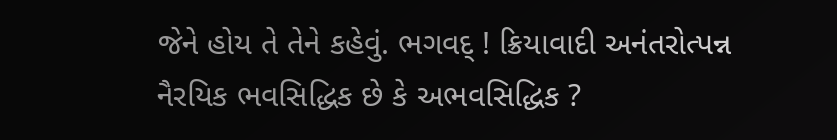જેને હોય તે તેને કહેવું. ભગવદ્ ! ક્રિયાવાદી અનંતરોત્પન્ન નૈરયિક ભવસિદ્ધિક છે કે અભવસિદ્ધિક ?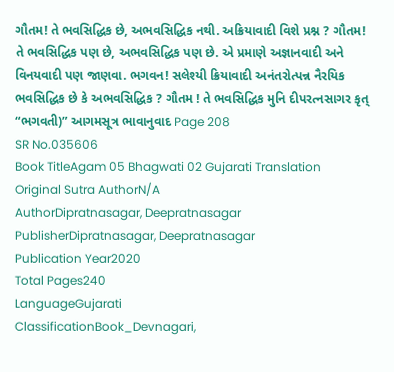ગૌતમ! તે ભવસિદ્ધિક છે, અભવસિદ્ધિક નથી. અક્રિયાવાદી વિશે પ્રશ્ન ? ગૌતમ! તે ભવસિદ્ધિક પણ છે, અભવસિદ્ધિક પણ છે. એ પ્રમાણે અજ્ઞાનવાદી અને વિનયવાદી પણ જાણવા. ભગવન! સલેશ્યી ક્રિયાવાદી અનંતરોત્પન્ન નૈરયિક ભવસિદ્ધિક છે કે અભવસિદ્ધિક ? ગૌતમ ! તે ભવસિદ્ધિક મુનિ દીપરત્નસાગર કૃત્ “ભગવતી)” આગમસૂત્ર ભાવાનુવાદ Page 208
SR No.035606
Book TitleAgam 05 Bhagwati 02 Gujarati Translation
Original Sutra AuthorN/A
AuthorDipratnasagar, Deepratnasagar
PublisherDipratnasagar, Deepratnasagar
Publication Year2020
Total Pages240
LanguageGujarati
ClassificationBook_Devnagari,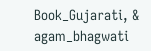Book_Gujarati, & agam_bhagwati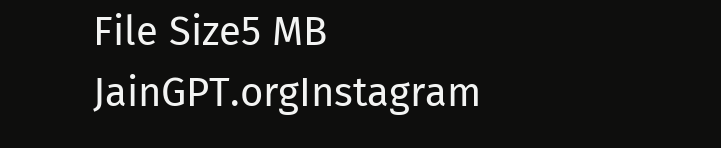File Size5 MB
JainGPT.orgInstagram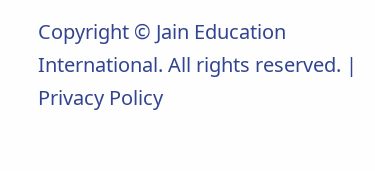Copyright © Jain Education International. All rights reserved. | Privacy Policy